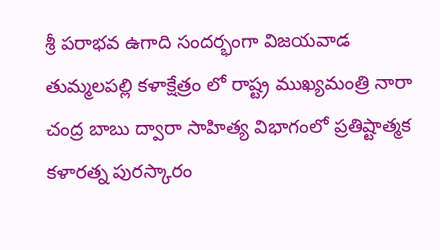శ్రీ పరాభవ ఉగాది సందర్భంగా విజయవాడ తుమ్మలపల్లి కళాక్షేత్రం లో రాష్ట్ర ముఖ్యమంత్రి నారా చంద్ర బాబు ద్వారా సాహిత్య విభాగంలో ప్రతిష్టాత్మక కళారత్న పురస్కారం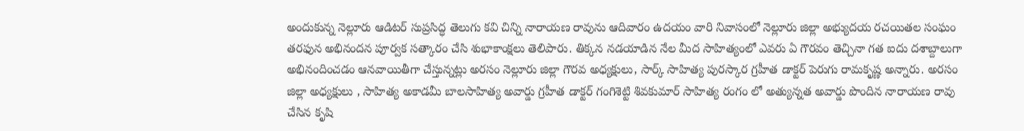అందుకున్న నెల్లూరు ఆడిటర్ సుప్రసిద్ధ తెలుగు కవి చిన్ని నారాయణ రావును ఆదివారం ఉదయం వారి నివాసంలో నెల్లూరు జిల్లా అభ్యుదయ రచయితల సంఘం తరఫున అభినందన పూర్వక సత్కారం చేసి శుభాకాంక్షలు తెలిపారు. తిక్కన నడయాడిన నేల మీద సాహిత్యంలో ఎవరు ఏ గౌరవం తెచ్చినా గత ఐదు దశాబ్దాలుగా అభినందించడం ఆనవాయితీగా చేస్తున్నట్లు అరసం నెల్లూరు జిల్లా గౌరవ అధ్యక్షులు, సార్క్ సాహిత్య పురస్కార గ్రహీత డాక్టర్ పెరుగు రామకృష్ణ అన్నారు. అరసం జిల్లా అధ్యక్షులు , సాహిత్య అకాడమీ బాలసాహిత్య అవార్డు గ్రహీత డాక్టర్ గంగిశెట్టి శివకుమార్ సాహిత్య రంగం లో అత్యున్నత అవార్డు పొందిన నారాయణ రావు చేసిన కృషి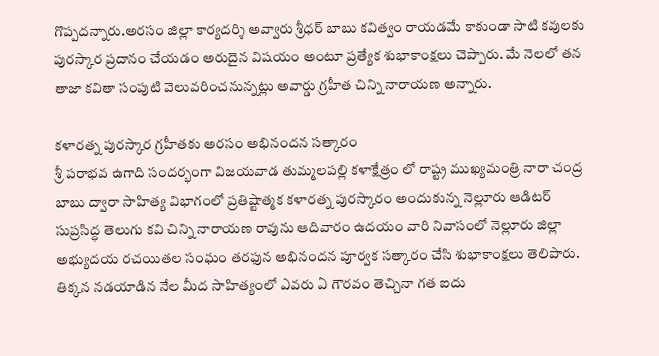గొప్పదన్నారు.అరసం జిల్లా కార్యదర్శి అవ్వారు శ్రీధర్ బాబు కవిత్వం రాయడమే కాకుండా సాటి కవులకు పురస్కార ప్రదానం చేయడం అరుదైన విషయం అంటూ ప్రత్యేక శుభాకాంక్షలు చెప్పారు. మే నెలలో తన తాజా కవితా సంపుటి వెలువరించనున్నట్లు అవార్డు గ్రహీత చిన్ని నారాయణ అన్నారు.

కళారత్న పురస్కార గ్రహీతకు అరసం అభినందన సత్కారం
శ్రీ పరాభవ ఉగాది సందర్భంగా విజయవాడ తుమ్మలపల్లి కళాక్షేత్రం లో రాష్ట్ర ముఖ్యమంత్రి నారా చంద్ర బాబు ద్వారా సాహిత్య విభాగంలో ప్రతిష్టాత్మక కళారత్న పురస్కారం అందుకున్న నెల్లూరు ఆడిటర్ సుప్రసిద్ధ తెలుగు కవి చిన్ని నారాయణ రావును ఆదివారం ఉదయం వారి నివాసంలో నెల్లూరు జిల్లా అభ్యుదయ రచయితల సంఘం తరఫున అభినందన పూర్వక సత్కారం చేసి శుభాకాంక్షలు తెలిపారు. తిక్కన నడయాడిన నేల మీద సాహిత్యంలో ఎవరు ఏ గౌరవం తెచ్చినా గత ఐదు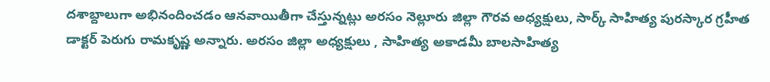దశాబ్దాలుగా అభినందించడం ఆనవాయితీగా చేస్తున్నట్లు అరసం నెల్లూరు జిల్లా గౌరవ అధ్యక్షులు, సార్క్ సాహిత్య పురస్కార గ్రహీత డాక్టర్ పెరుగు రామకృష్ణ అన్నారు. అరసం జిల్లా అధ్యక్షులు , సాహిత్య అకాడమీ బాలసాహిత్య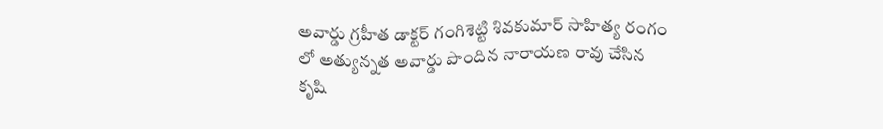అవార్డు గ్రహీత డాక్టర్ గంగిశెట్టి శివకుమార్ సాహిత్య రంగం లో అత్యున్నత అవార్డు పొందిన నారాయణ రావు చేసిన కృషి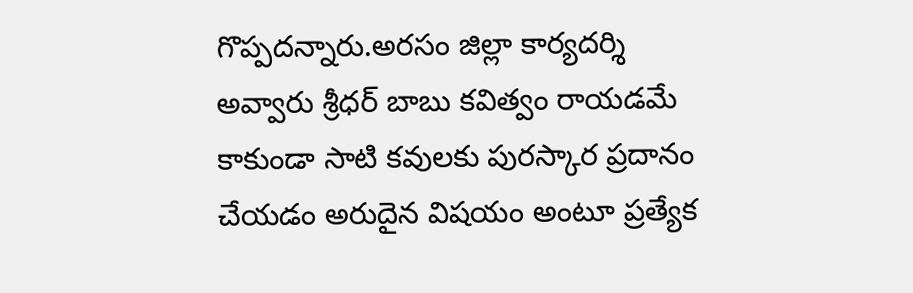గొప్పదన్నారు.అరసం జిల్లా కార్యదర్శి అవ్వారు శ్రీధర్ బాబు కవిత్వం రాయడమే కాకుండా సాటి కవులకు పురస్కార ప్రదానం చేయడం అరుదైన విషయం అంటూ ప్రత్యేక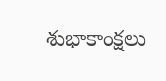శుభాకాంక్షలు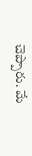చెప్పారు. మే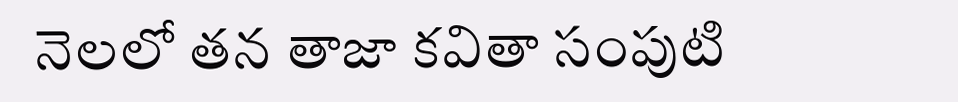నెలలో తన తాజా కవితా సంపుటి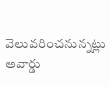వెలువరించనున్నట్లు అవార్డు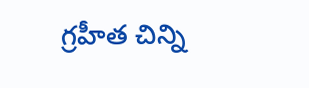గ్రహీత చిన్ని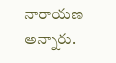నారాయణ అన్నారు.